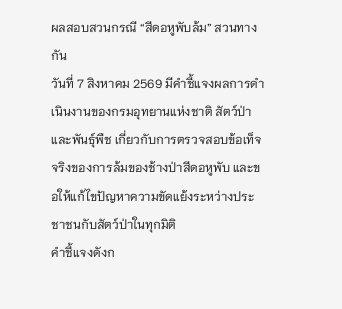ผลสอบสวนกรณี “สีดอหูพับล้ม” สวนทางกัน
วันที่ 7 สิงหาคม 2569 มีคำชี้แจงผลการดำเนินงานของกรมอุทยานแห่งชาติ สัตว์ป่าและพันธุ์พืช เกี่ยวกับการตรวจสอบข้อเท็จจริงของการล้มของช้างป่าสีดอหูพับ และขอให้แก้ไขปัญหาความขัดแย้งระหว่างประชาชนกับสัตว์ป่าในทุกมิติ
คำชี้แจงดังก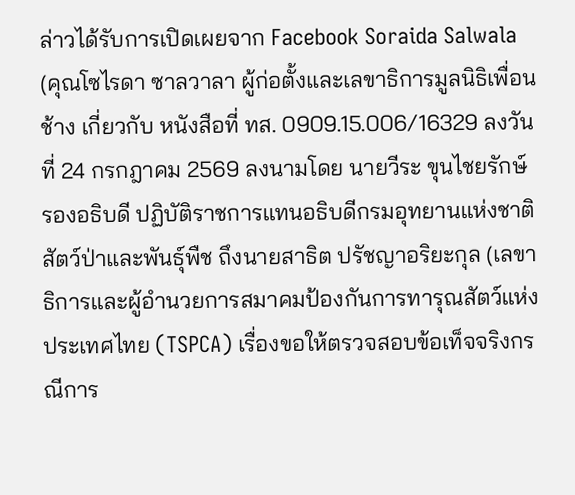ล่าวได้รับการเปิดเผยจาก Facebook Soraida Salwala (คุณโซไรดา ซาลวาลา ผู้ก่อตั้งและเลขาธิการมูลนิธิเพื่อนช้าง เกี่ยวกับ หนังสือที่ ทส. 0909.15.006/16329 ลงวันที่ 24 กรกฎาคม 2569 ลงนามโดย นายวีระ ขุนไชยรักษ์ รองอธิบดี ปฏิบัติราชการแทนอธิบดีกรมอุทยานแห่งชาติ สัตว์ป่าและพันธุ์พืช ถึงนายสาธิต ปรัชญาอริยะกุล (เลขาธิการและผู้อำนวยการสมาคมป้องกันการทารุณสัตว์แห่งประเทศไทย (TSPCA) เรื่องขอให้ตรวจสอบข้อเท็จจริงกรณีการ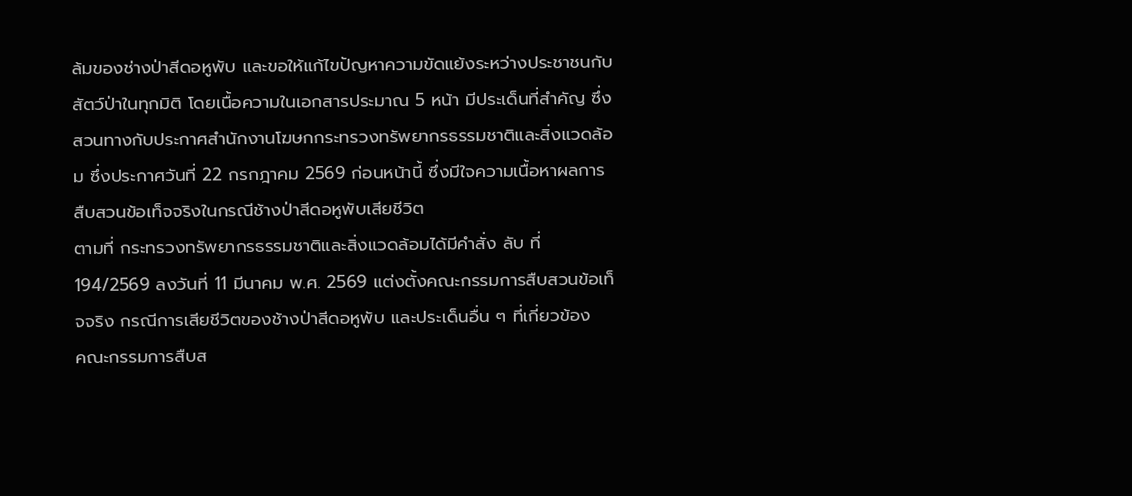ล้มของช่างป่าสีดอหูพับ และขอให้แก้ไขปัญหาความขัดแย้งระหว่างประชาชนกับสัตว์ป่าในทุกมิติ โดยเนื้อความในเอกสารประมาณ 5 หน้า มีประเด็นที่สำคัญ ซึ่งสวนทางกับประกาศสำนักงานโฆษกกระทรวงทรัพยากรธรรมชาติและสิ่งแวดล้อม ซึ่งประกาศวันที่ 22 กรกฎาคม 2569 ก่อนหน้านี้ ซึ่งมีใจความเนื้อหาผลการสืบสวนข้อเท็จจริงในกรณีช้างป่าสีดอหูพับเสียชีวิต
ตามที่ กระทรวงทรัพยากรธรรมชาติและสิ่งแวดล้อมได้มีคำสั่ง ลับ ที่ 194/2569 ลงวันที่ 11 มีนาคม พ.ศ. 2569 แต่งตั้งคณะกรรมการสืบสวนข้อเท็จจริง กรณีการเสียชีวิตของช้างป่าสีดอหูพับ และประเด็นอื่น ๆ ที่เกี่ยวข้อง
คณะกรรมการสืบส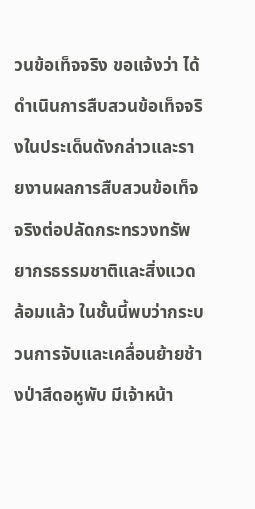วนข้อเท็จจริง ขอแจ้งว่า ได้ดำเนินการสืบสวนข้อเท็จจริงในประเด็นดังกล่าวและรายงานผลการสืบสวนข้อเท็จจริงต่อปลัดกระทรวงทรัพยากรธรรมชาติและสิ่งแวดล้อมแล้ว ในชั้นนี้พบว่ากระบวนการจับและเคลื่อนย้ายช้างป่าสีดอหูพับ มีเจ้าหน้า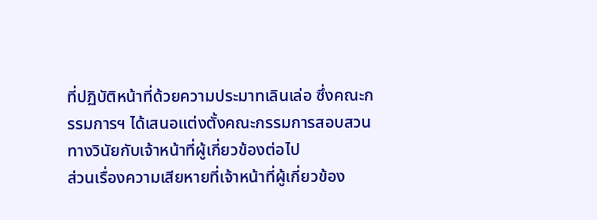ที่ปฏิบัติหน้าที่ด้วยความประมาทเลินเล่อ ซึ่งคณะกรรมการฯ ได้เสนอแต่งตั้งคณะกรรมการสอบสวนทางวินัยกับเจ้าหน้าที่ผู้เกี่ยวข้องต่อไป
ส่วนเรื่องความเสียหายที่เจ้าหน้าที่ผู้เกี่ยวข้อง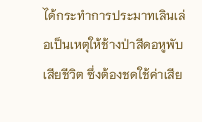ได้กระทำการประมาทเลินเล่อเป็นเหตุให้ช้างป่าสีดอหูพับเสียชีวิต ซึ่งต้องชดใช้ค่าเสีย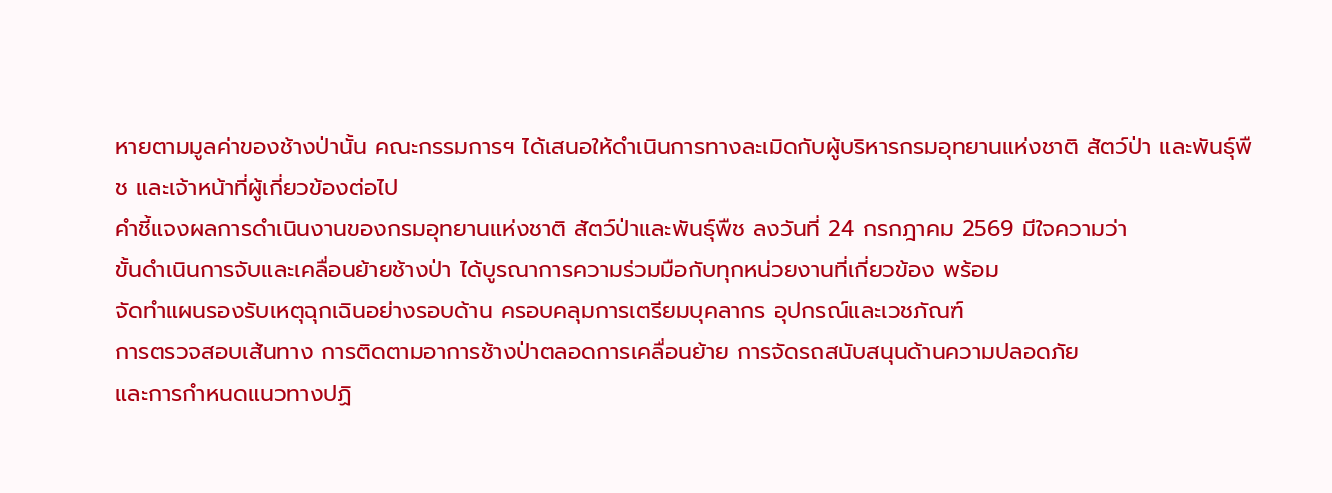หายตามมูลค่าของช้างป่านั้น คณะกรรมการฯ ได้เสนอให้ดำเนินการทางละเมิดกับผู้บริหารกรมอุทยานแห่งชาติ สัตว์ป่า และพันธุ์พืช และเจ้าหน้าที่ผู้เกี่ยวข้องต่อไป
คำชี้แจงผลการดำเนินงานของกรมอุทยานแห่งชาติ สัตว์ป่าและพันธุ์พืช ลงวันที่ 24 กรกฎาคม 2569 มีใจความว่า
ขั้นดำเนินการจับและเคลื่อนย้ายช้างป่า ได้บูรณาการความร่วมมือกับทุกหน่วยงานที่เกี่ยวข้อง พร้อม
จัดทำแผนรองรับเหตุฉุกเฉินอย่างรอบด้าน ครอบคลุมการเตรียมบุคลากร อุปกรณ์และเวชภัณฑ์
การตรวจสอบเส้นทาง การติดตามอาการช้างป่าตลอดการเคลื่อนย้าย การจัดรถสนับสนุนด้านความปลอดภัย
และการกำหนดแนวทางปฏิ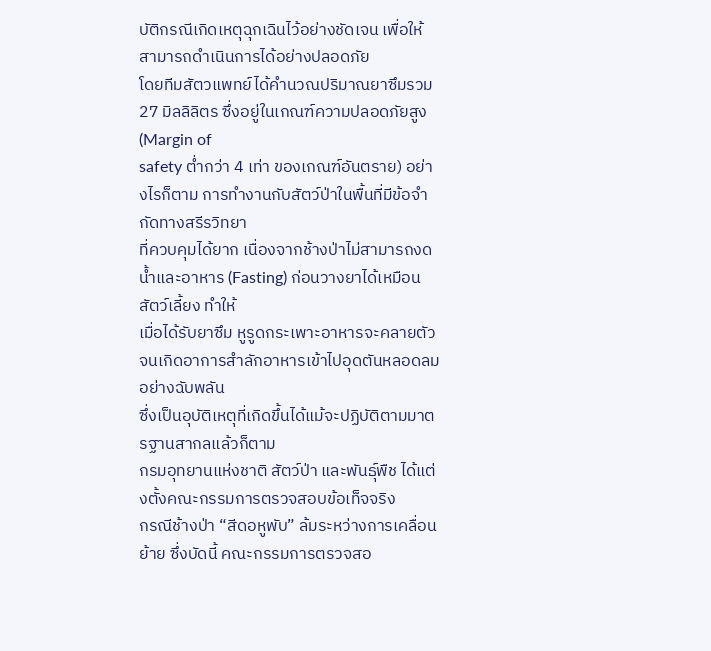บัติกรณีเกิดเหตุฉุกเฉินไว้อย่างชัดเจน เพื่อให้สามารถดำเนินการได้อย่างปลอดภัย
โดยทีมสัตวแพทย์ได้คำนวณปริมาณยาซึมรวม 27 มิลลิลิตร ซึ่งอยู่ในเกณฑ์ความปลอดภัยสูง (Margin of
safety ต่ำกว่า 4 เท่า ของเกณฑ์อันตราย) อย่างไรก็ตาม การทำงานกับสัตว์ป่าในพื้นที่มีข้อจำกัดทางสรีรวิทยา
ที่ควบคุมได้ยาก เนื่องจากช้างป่าไม่สามารถงดน้ำและอาหาร (Fasting) ก่อนวางยาได้เหมือนสัตว์เลี้ยง ทำให้
เมื่อได้รับยาซึม หูรูดกระเพาะอาหารจะคลายตัวจนเกิดอาการสำลักอาหารเข้าไปอุดตันหลอดลมอย่างฉับพลัน
ซึ่งเป็นอุบัติเหตุที่เกิดขึ้นได้แม้จะปฏิบัติตามมาตรฐานสากลแล้วก็ตาม
กรมอุทยานแห่งชาติ สัตว์ป่า และพันธุ์พืช ได้แต่งตั้งคณะกรรมการตรวจสอบข้อเท็จจริง
กรณีช้างป่า “สีดอหูพับ” ล้มระหว่างการเคลื่อนย้าย ซึ่งบัดนี้ คณะกรรมการตรวจสอ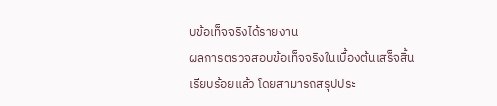บข้อเท็จจริงได้รายงาน
ผลการตรวจสอบข้อเท็จจริงในเบื้องต้นเสร็จสิ้นเรียบร้อยแล้ว โดยสามารถสรุปประ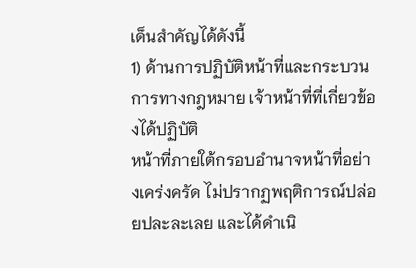เด็นสำคัญได้ดังนี้
1) ด้านการปฏิบัติหน้าที่และกระบวนการทางกฎหมาย เจ้าหน้าที่ที่เกี่ยวข้องได้ปฏิบัติ
หน้าที่ภายใต้กรอบอำนาจหน้าที่อย่างเคร่งครัด ไม่ปรากฏพฤติการณ์ปล่อยปละละเลย และได้ดำเนิ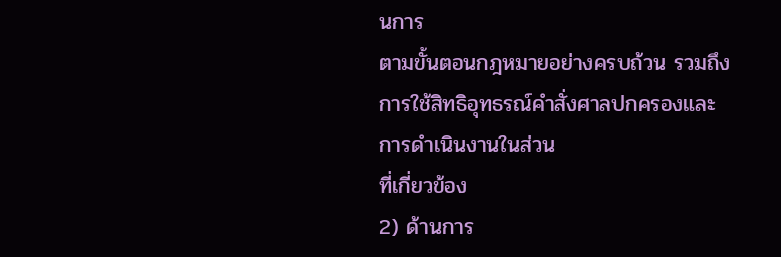นการ
ตามขั้นตอนกฎหมายอย่างครบถ้วน รวมถึงการใช้สิทธิอุทธรณ์คำสั่งศาลปกครองและการดำเนินงานในส่วน
ที่เกี่ยวข้อง
2) ด้านการ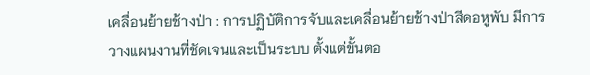เคลื่อนย้ายช้างป่า : การปฏิบัติการจับและเคลื่อนย้ายช้างป่าสีดอหูพับ มีการ
วางแผนงานที่ชัดเจนและเป็นระบบ ตั้งแต่ขั้นตอ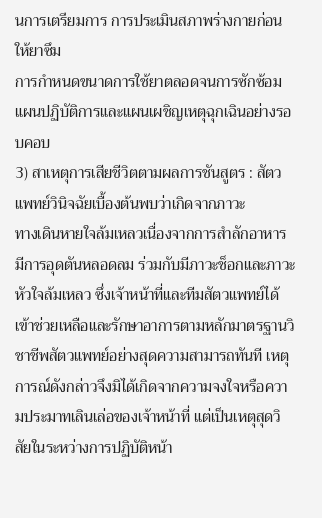นการเตรียมการ การประเมินสภาพร่างกายก่อนให้ยาซึม
การกำหนดขนาดการใช้ยาตลอดจนการซักซ้อมแผนปฏิบัติการและแผนเผชิญเหตุฉุกเฉินอย่างรอบคอบ
3) สาเหตุการเสียชีวิตตามผลการชันสูตร : สัตวแพทย์วินิจฉัยเบื้องต้นพบว่าเกิดจากภาวะ
ทางเดินหายใจล้มเหลวเนื่องจากการสำลักอาหาร มีการอุดตันหลอดลม ร่วมกับมีภาวะช็อกและภาวะหัวใจล้มเหลว ซึ่งเจ้าหน้าที่และทีมสัตวแพทย์ได้เข้าช่วยเหลือและรักษาอาการตามหลักมาตรฐานวิชาชีพสัตวแพทย์อย่างสุดความสามารถทันที เหตุการณ์ดังกล่าวจึงมิได้เกิดจากความจงใจหรือความประมาทเลินเล่อของเจ้าหน้าที่ แต่เป็นเหตุสุดวิสัยในระหว่างการปฏิบัติหน้า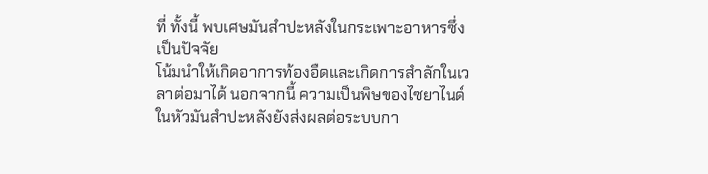ที่ ทั้งนี้ พบเศษมันสำปะหลังในกระเพาะอาหารซึ่งเป็นปัจจัย
โน้มนำให้เกิดอาการท้องอืดและเกิดการสำลักในเวลาต่อมาได้ นอกจากนี้ ความเป็นพิษของไซยาไนด์
ในหัวมันสำปะหลังยังส่งผลต่อระบบกา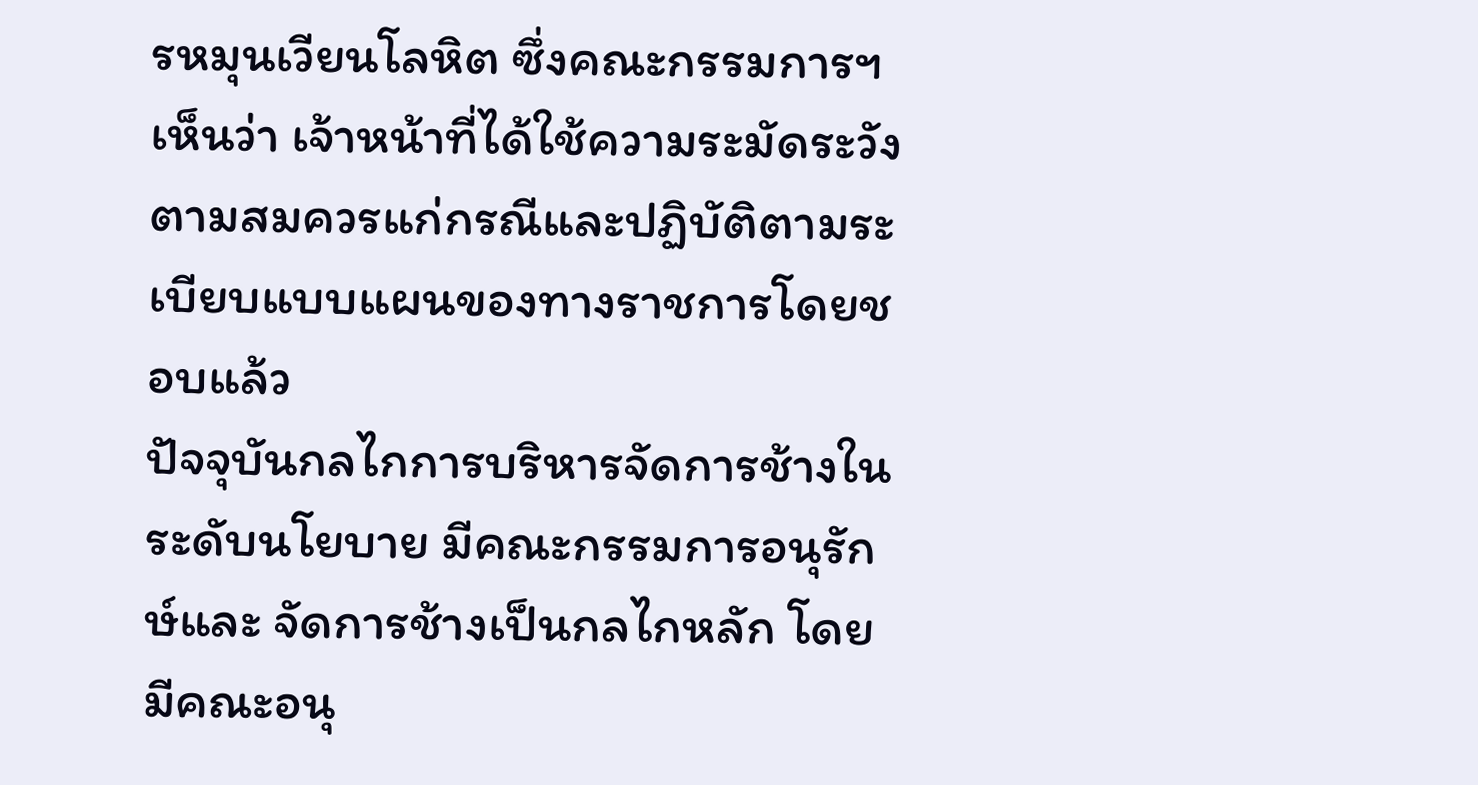รหมุนเวียนโลหิต ซึ่งคณะกรรมการฯ เห็นว่า เจ้าหน้าที่ได้ใช้ความระมัดระวังตามสมควรแก่กรณีและปฏิบัติตามระเบียบแบบแผนของทางราชการโดยชอบแล้ว
ปัจจุบันกลไกการบริหารจัดการช้างในระดับนโยบาย มีคณะกรรมการอนุรักษ์และ จัดการช้างเป็นกลไกหลัก โดยมีคณะอนุ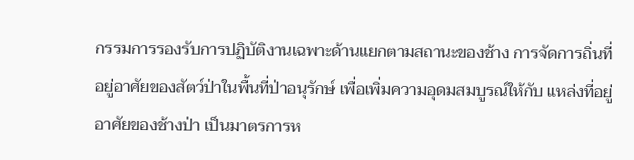กรรมการรองรับการปฏิบัติงานเฉพาะด้านแยกตามสถานะของช้าง การจัดการถิ่นที่อยู่อาศัยของสัตว์ป่าในพื้นที่ป่าอนุรักษ์ เพื่อเพิ่มความอุดมสมบูรณ์ให้กับ แหล่งที่อยู่อาศัยของช้างป่า เป็นมาตรการห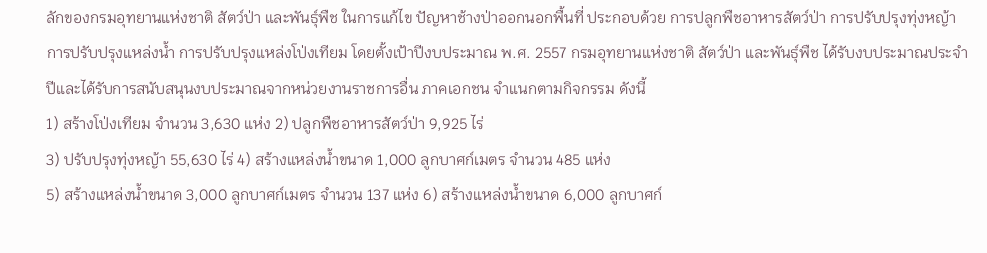ลักของกรมอุทยานแห่งชาติ สัตว์ป่า และพันธุ์พืช ในการแก้ไข ปัญหาช้างป่าออกนอกพื้นที่ ประกอบด้วย การปลูกพืชอาหารสัตว์ป่า การปรับปรุงทุ่งหญ้า การปรับปรุงแหล่งน้ำ การปรับปรุงแหล่งโป่งเทียม โดยตั้งเป้าปีงบประมาณ พ.ศ. 2557 กรมอุทยานแห่งชาติ สัตว์ป่า และพันธุ์พืช ได้รับงบประมาณประจำปีและได้รับการสนับสนุนงบประมาณจากหน่วยงานราชการอื่น ภาคเอกชน จำแนกตามกิจกรรม ดังนี้
1) สร้างโป่งเทียม จำนวน 3,630 แห่ง 2) ปลูกพืชอาหารสัตว์ป่า 9,925 ไร่
3) ปรับปรุงทุ่งหญ้า 55,630 ไร่ 4) สร้างแหล่งน้ำขนาด 1,000 ลูกบาศก์เมตร จำนวน 485 แห่ง
5) สร้างแหล่งน้ำขนาด 3,000 ลูกบาศก์เมตร จำนวน 137 แห่ง 6) สร้างแหล่งน้ำขนาด 6,000 ลูกบาศก์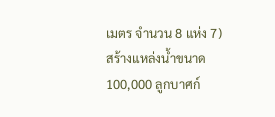เมตร จำนวน 8 แห่ง 7) สร้างแหล่งน้ำขนาด 100,000 ลูกบาศก์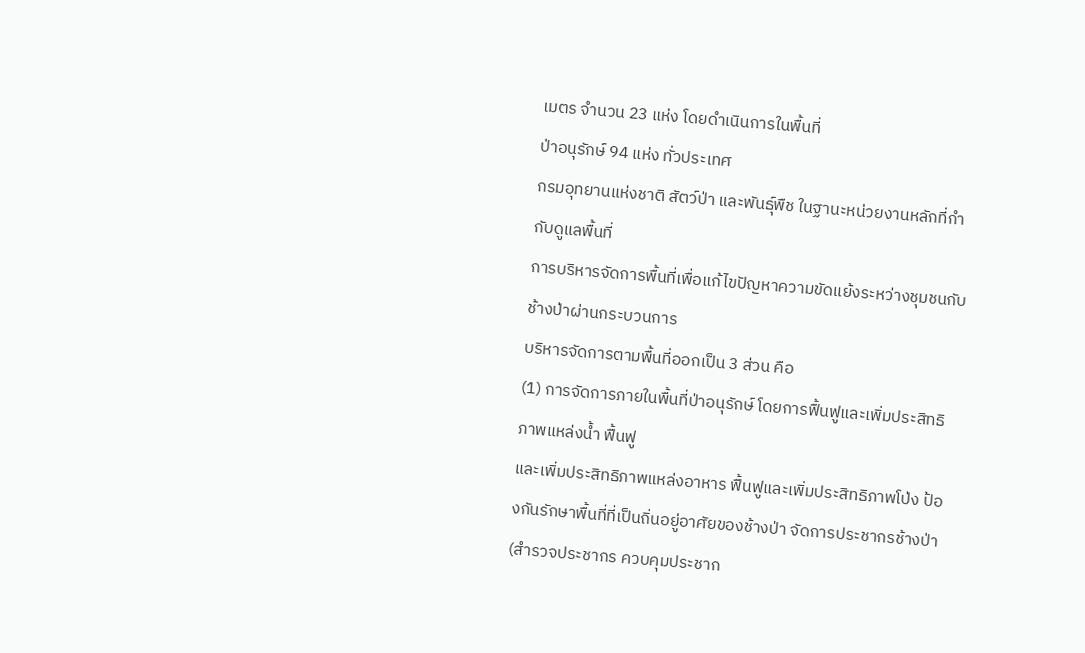เมตร จำนวน 23 แห่ง โดยดำเนินการในพื้นที่
ป่าอนุรักษ์ 94 แห่ง ทั่วประเทศ
กรมอุทยานแห่งชาติ สัตว์ป่า และพันธุ์พืช ในฐานะหน่วยงานหลักที่กำกับดูแลพื้นที่
การบริหารจัดการพื้นที่เพื่อแก้ไขปัญหาความขัดแย้งระหว่างชุมชนกับช้างป่าผ่านกระบวนการ
บริหารจัดการตามพื้นที่ออกเป็น 3 ส่วน คือ
(1) การจัดการภายในพื้นที่ป่าอนุรักษ์ โดยการฟื้นฟูและเพิ่มประสิทธิภาพแหล่งน้ำ ฟื้นฟู
และเพิ่มประสิทธิภาพแหล่งอาหาร ฟื้นฟูและเพิ่มประสิทธิภาพโป่ง ป้องกันรักษาพื้นที่ที่เป็นถิ่นอยู่อาศัยของช้างป่า จัดการประชากรช้างป่า (สำรวจประชากร ควบคุมประชาก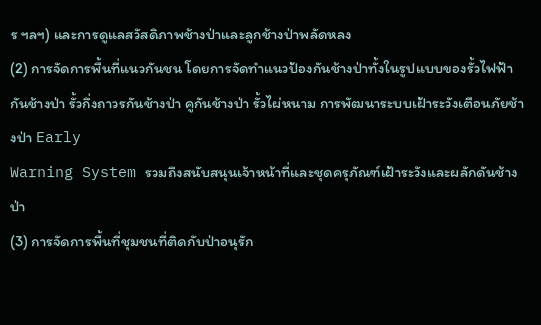ร ฯลฯ) และการดูแลสวัสดิภาพช้างป่าและลูกช้างป่าพลัดหลง
(2) การจัดการพื้นที่แนวกันชน โดยการจัดทำแนวป้องกันช้างป่าทั้งในรูปแบบของรั้วไฟฟ้า
กันช้างป่า รั้วกึ่งถาวรกันช้างป่า คูกันช้างป่า รั้วไผ่หนาม การพัฒนาระบบเฝ้าระวังเตือนภัยช้างป่า Early
Warning System รวมถึงสนับสนุนเจ้าหน้าที่และชุดครุภัณฑ์เฝ้าระวังและผลักดันช้างป่า
(3) การจัดการพื้นที่ชุมชนที่ติดกับป่าอนุรัก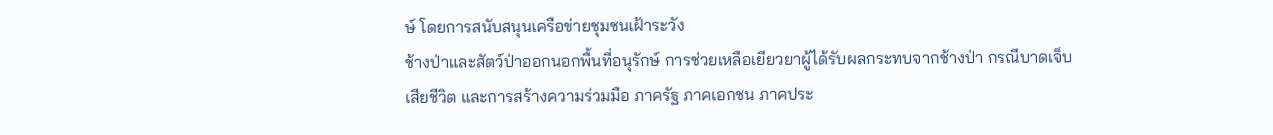ษ์ โดยการสนับสนุนเครือข่ายชุมชนเฝ้าระวัง
ช้างป่าและสัตว์ป่าออกนอกพื้นที่อนุรักษ์ การช่วยเหลือเยียวยาผู้ได้รับผลกระทบจากช้างป่า กรณีบาดเจ็บ
เสียชีวิต และการสร้างความร่วมมือ ภาครัฐ ภาคเอกชน ภาคประ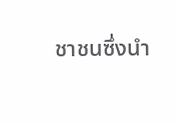ชาชนซึ่งนำ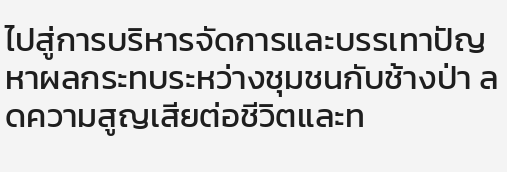ไปสู่การบริหารจัดการและบรรเทาปัญหาผลกระทบระหว่างชุมชนกับช้างป่า ลดความสูญเสียต่อชีวิตและท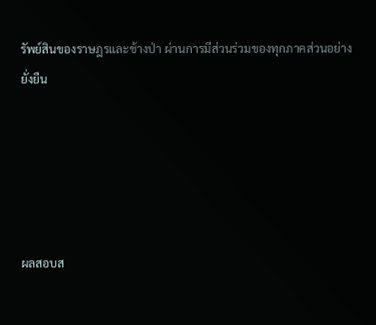รัพย์สินของราษฎรและช้างป่า ผ่านการมีส่วนร่วมของทุกภาคส่วนอย่างยั่งยืน





ผลสอบส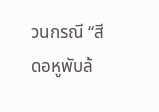วนกรณี “สีดอหูพับล้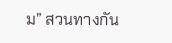ม” สวนทางกัน